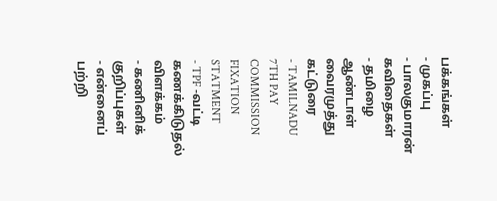பக்கங்கள்
- முகப்பு
- பாலகுமாரன் கவிதைகள்
- தமிழை ஆண்டாள் வைரமுத்து கட்டுரை
- TAMILNADU 7TH PAY COMMISSION FIXATION STATMENT
- TPF -வட்டி கணக்கிடுதல் விளக்கம்
- கணினிக் குறிப்புகள்
- என்னைப் பற்றி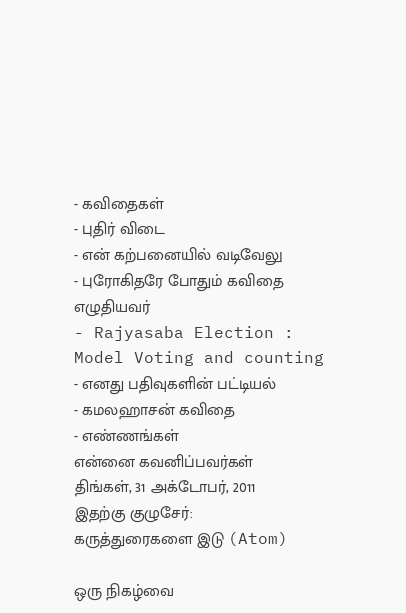- கவிதைகள்
- புதிர் விடை
- என் கற்பனையில் வடிவேலு
- புரோகிதரே போதும் கவிதை எழுதியவர்
- Rajyasaba Election : Model Voting and counting
- எனது பதிவுகளின் பட்டியல்
- கமலஹாசன் கவிதை
- எண்ணங்கள்
என்னை கவனிப்பவர்கள்
திங்கள், 31 அக்டோபர், 2011
இதற்கு குழுசேர்:
கருத்துரைகளை இடு (Atom)

ஒரு நிகழ்வை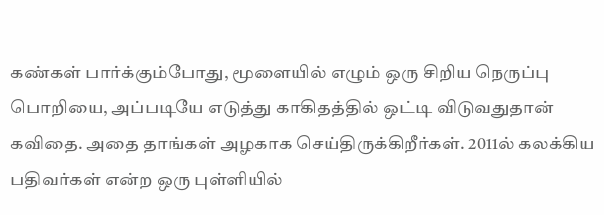கண்கள் பார்க்கும்போது, மூளையில் எழும் ஒரு சிறிய நெருப்பு பொறியை, அப்படியே எடுத்து காகிதத்தில் ஒட்டி விடுவதுதான் கவிதை. அதை தாங்கள் அழகாக செய்திருக்கிறீர்கள். 2011ல் கலக்கிய பதிவர்கள் என்ற ஒரு புள்ளியில்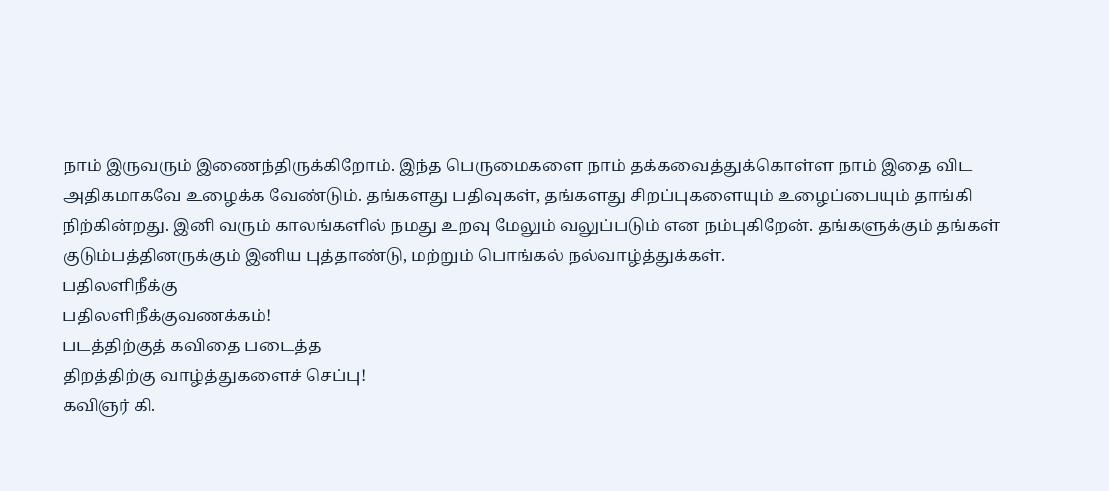நாம் இருவரும் இணைந்திருக்கிறோம். இந்த பெருமைகளை நாம் தக்கவைத்துக்கொள்ள நாம் இதை விட அதிகமாகவே உழைக்க வேண்டும். தங்களது பதிவுகள், தங்களது சிறப்புகளையும் உழைப்பையும் தாங்கி நிற்கின்றது. இனி வரும் காலங்களில் நமது உறவு மேலும் வலுப்படும் என நம்புகிறேன். தங்களுக்கும் தங்கள் குடும்பத்தினருக்கும் இனிய புத்தாண்டு, மற்றும் பொங்கல் நல்வாழ்த்துக்கள்.
பதிலளிநீக்கு
பதிலளிநீக்குவணக்கம்!
படத்திற்குத் கவிதை படைத்த
திறத்திற்கு வாழ்த்துகளைச் செப்பு!
கவிஞர் கி.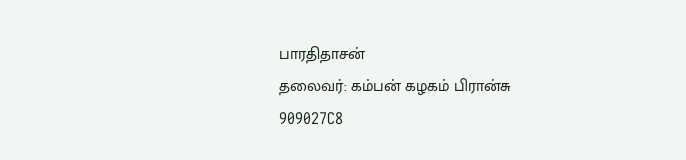பாரதிதாசன்
தலைவர்: கம்பன் கழகம் பிரான்சு
909027C8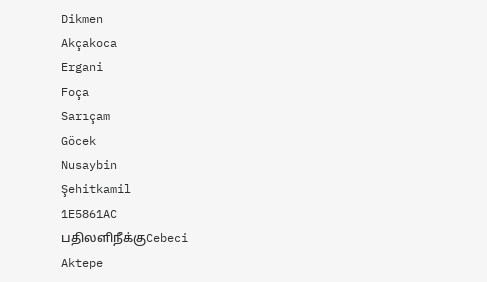Dikmen
Akçakoca
Ergani
Foça
Sarıçam
Göcek
Nusaybin
Şehitkamil
1E5861AC
பதிலளிநீக்குCebeci
Aktepe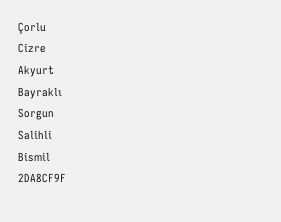Çorlu
Cizre
Akyurt
Bayraklı
Sorgun
Salihli
Bismil
2DA8CF9F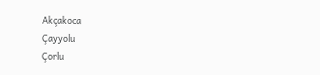Akçakoca
Çayyolu
Çorlu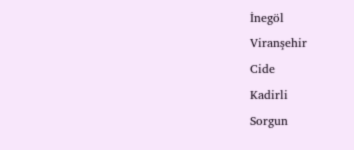İnegöl
Viranşehir
Cide
Kadirli
Sorgun